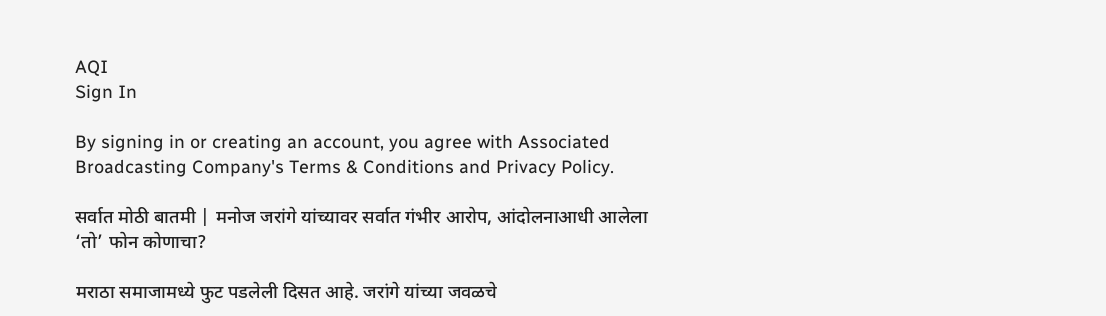AQI
Sign In

By signing in or creating an account, you agree with Associated Broadcasting Company's Terms & Conditions and Privacy Policy.

सर्वात मोठी बातमी | मनोज जरांगे यांच्यावर सर्वात गंभीर आरोप, आंदोलनाआधी आलेला ‘तो’ फोन कोणाचा?

मराठा समाजामध्ये फुट पडलेली दिसत आहे. जरांगे यांच्या जवळचे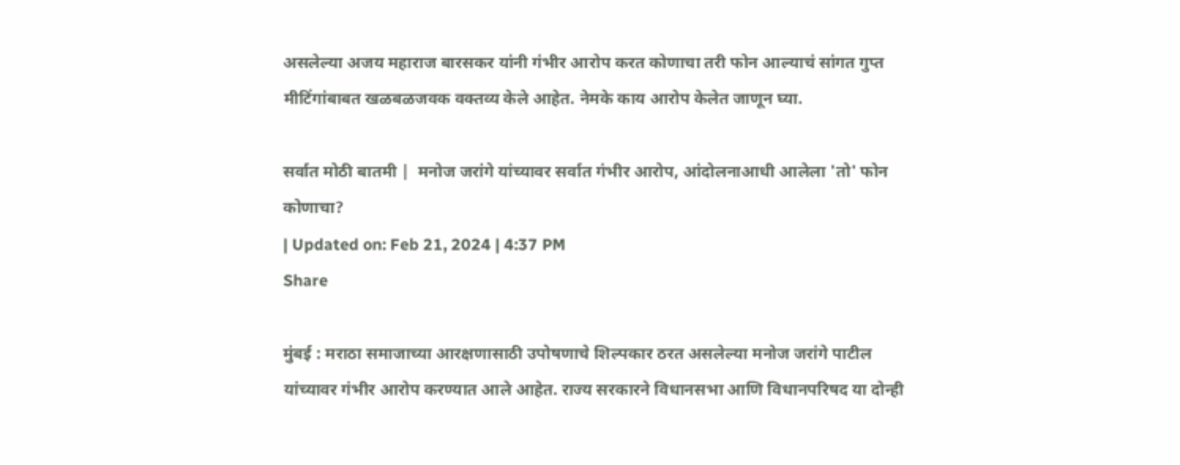असलेल्या अजय महाराज बारसकर यांनी गंभीर आरोप करत कोणाचा तरी फोन आल्याचं सांगत गुप्त मीटिंगांबाबत खळबळजवक वक्तव्य केले आहेत. नेमके काय आरोप केलेत जाणून घ्या.

सर्वात मोठी बातमी |  मनोज जरांगे यांच्यावर सर्वात गंभीर आरोप, आंदोलनाआधी आलेला 'तो' फोन कोणाचा?
| Updated on: Feb 21, 2024 | 4:37 PM
Share

मुंबई : मराठा समाजाच्या आरक्षणासाठी उपोषणाचे शिल्पकार ठरत असलेल्या मनोज जरांगे पाटील यांच्यावर गंभीर आरोप करण्यात आले आहेत. राज्य सरकारने विधानसभा आणि विधानपरिषद या दोन्ही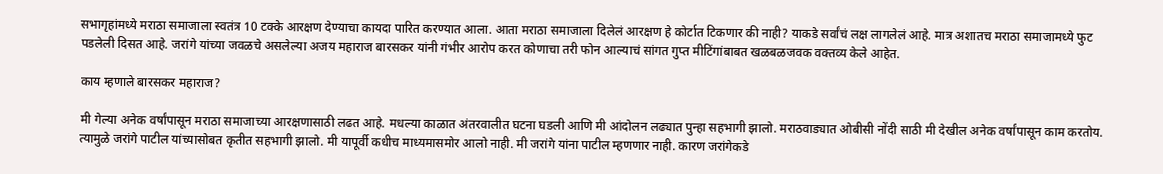सभागृहांमध्ये मराठा समाजाला स्वतंत्र 10 टक्के आरक्षण देण्याचा कायदा पारित करण्यात आला. आता मराठा समाजाला दिलेलं आरक्षण हे कोर्टात टिकणार की नाही? याकडे सर्वांचं लक्ष लागलेलं आहे. मात्र अशातच मराठा समाजामध्ये फुट पडलेली दिसत आहे. जरांगे यांच्या जवळचे असलेल्या अजय महाराज बारसकर यांनी गंभीर आरोप करत कोणाचा तरी फोन आल्याचं सांगत गुप्त मीटिंगांबाबत खळबळजवक वक्तव्य केले आहेत.

काय म्हणाले बारसकर महाराज?

मी गेल्या अनेक वर्षांपासून मराठा समाजाच्या आरक्षणासाठी लढत आहे. मधल्या काळात अंतरवालीत घटना घडली आणि मी आंदोलन लढ्यात पुन्हा सहभागी झालो. मराठवाड्यात ओबीसी नोंदी साठी मी देखील अनेक वर्षांपासून काम करतोय. त्यामुळे जरांगे पाटील यांच्यासोबत कृतीत सहभागी झालो. मी यापूर्वी कधीच माध्यमासमोर आलो नाही. मी जरांगे यांना पाटील म्हणणार नाही. कारण जरांगेकडे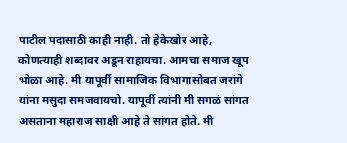पाटील पदासाठी काही नाही. तो हेकेखोर आहे, कोणत्याही शब्दावर अडून राहायचा. आमचा समाज खूप भोळा आहे. मी यापूर्वी सामाजिक विभागासोबत जरांगे यांना मसुदा समजवायचो. यापूर्वी त्यांनी मी सगळं सांगत असताना महाराज साक्षी आहे ते सांगत होते. मी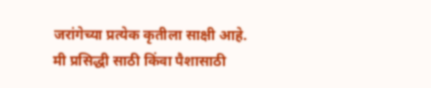जरांगेच्या प्रत्येक कृतीला साक्षी आहे. मी प्रसिद्धी साठी किंवा पैशासाठी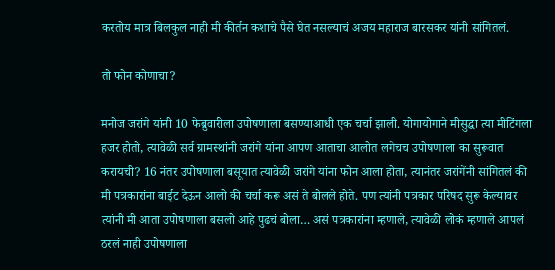करतोय मात्र बिलकुल नाही मी कीर्तन कशाचे पैसे घेत नसल्याचं अजय महाराज बारसकर यांनी सांगितलं.

तो फोन कोणाचा?

मनोज जरांगे यांनी 10 फेब्रुवारीला उपोषणाला बसण्याआधी एक चर्चा झाली. योगायोगाने मीसुद्धा त्या मीटिंगला हजर होतो, त्यावेळी सर्व ग्रामस्थांनी जरांगे यांना आपण आताचा आलोत लगेचच उपोषणाला का सुरूवात करायची? 16 नंतर उपोषणाला बसूयात त्यावेळी जरांगे यांना फोन आला होता, त्यानंतर जरांगेंनी सांगितलं की मी पत्रकारांना बाईट देऊन आलो की चर्चा करू असं ते बोलले होते. पण त्यांनी पत्रकार परिषद सुरू केल्यावर त्यांनी मी आता उपोषणाला बसलो आहे पुढचं बोला… असं पत्रकारांना म्हणाले, त्यावेळी लोकं म्हणाले आपलं ठरलं नाही उपोषणाला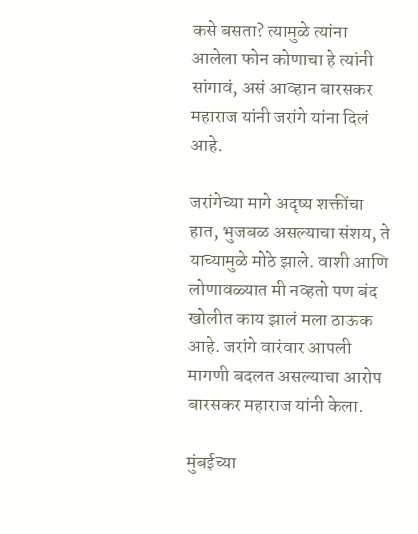कसे बसता? त्यामुळे त्यांना आलेला फोन कोणाचा हे त्यांनी सांगावं, असं आव्हान बारसकर महाराज यांनी जरांगे यांना दिलं आहे.

जरांगेच्या मागे अदृष्य शक्तींचा हात, भुजबळ असल्याचा संशय, ते याच्यामुळे मोठे झाले. वाशी आणि लोणावळ्यात मी नव्हतो पण बंद खोलीत काय झालं मला ठाऊक आहे. जरांगे वारंवार आपली मागणी बदलत असल्याचा आरोप बारसकर महाराज यांनी केला.

मुंबईच्या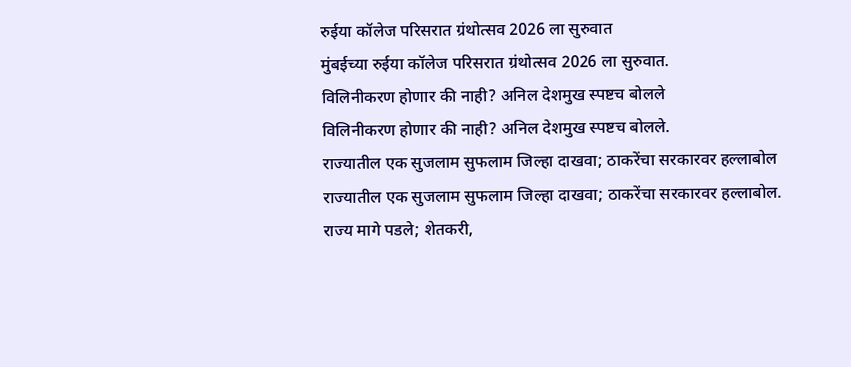रुईया कॉलेज परिसरात ग्रंथोत्सव 2026 ला सुरुवात
मुंबईच्या रुईया कॉलेज परिसरात ग्रंथोत्सव 2026 ला सुरुवात.
विलिनीकरण होणार की नाही? अनिल देशमुख स्पष्टच बोलले
विलिनीकरण होणार की नाही? अनिल देशमुख स्पष्टच बोलले.
राज्यातील एक सुजलाम सुफलाम जिल्हा दाखवा; ठाकरेंचा सरकारवर हल्लाबोल
राज्यातील एक सुजलाम सुफलाम जिल्हा दाखवा; ठाकरेंचा सरकारवर हल्लाबोल.
राज्य मागे पडले; शेतकरी,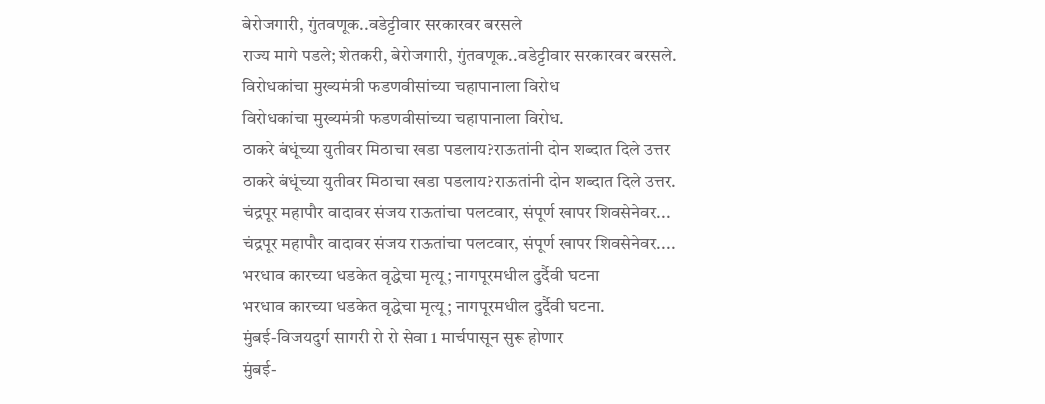बेरोजगारी, गुंतवणूक..वडेट्टीवार सरकारवर बरसले
राज्य मागे पडले; शेतकरी, बेरोजगारी, गुंतवणूक..वडेट्टीवार सरकारवर बरसले.
विरोधकांचा मुख्यमंत्री फडणवीसांच्या चहापानाला विरोध
विरोधकांचा मुख्यमंत्री फडणवीसांच्या चहापानाला विरोध.
ठाकरे बंधूंच्या युतीवर मिठाचा खडा पडलाय?राऊतांनी दोन शब्दात दिले उत्तर
ठाकरे बंधूंच्या युतीवर मिठाचा खडा पडलाय?राऊतांनी दोन शब्दात दिले उत्तर.
चंद्रपूर महापौर वादावर संजय राऊतांचा पलटवार, संपूर्ण खापर शिवसेनेवर...
चंद्रपूर महापौर वादावर संजय राऊतांचा पलटवार, संपूर्ण खापर शिवसेनेवर....
भरधाव कारच्या धडकेत वृद्धेचा मृत्यू; नागपूरमधील दुर्दैवी घटना
भरधाव कारच्या धडकेत वृद्धेचा मृत्यू; नागपूरमधील दुर्दैवी घटना.
मुंबई-विजयदुर्ग सागरी रो रो सेवा 1 मार्चपासून सुरू होणार
मुंबई-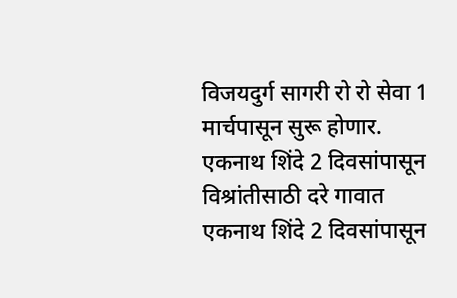विजयदुर्ग सागरी रो रो सेवा 1 मार्चपासून सुरू होणार.
एकनाथ शिंदे 2 दिवसांपासून विश्रांतीसाठी दरे गावात
एकनाथ शिंदे 2 दिवसांपासून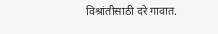विश्रांतीसाठी दरे गावात.